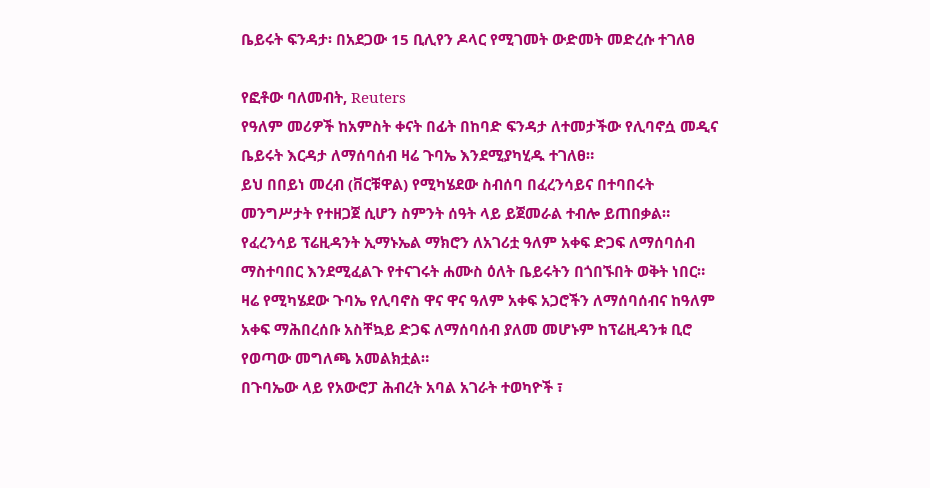ቤይሩት ፍንዳታ፡ በአደጋው 15 ቢሊየን ዶላር የሚገመት ውድመት መድረሱ ተገለፀ

የፎቶው ባለመብት, Reuters
የዓለም መሪዎች ከአምስት ቀናት በፊት በከባድ ፍንዳታ ለተመታችው የሊባኖሷ መዲና ቤይሩት እርዳታ ለማሰባሰብ ዛሬ ጉባኤ እንደሚያካሂዱ ተገለፀ።
ይህ በበይነ መረብ (ቨርቹዋል) የሚካሄደው ስብሰባ በፈረንሳይና በተባበሩት መንግሥታት የተዘጋጀ ሲሆን ስምንት ሰዓት ላይ ይጀመራል ተብሎ ይጠበቃል።
የፈረንሳይ ፕሬዚዳንት ኢማኑኤል ማክሮን ለአገሪቷ ዓለም አቀፍ ድጋፍ ለማሰባሰብ ማስተባበር እንደሚፈልጉ የተናገሩት ሐሙስ ዕለት ቤይሩትን በጎበኙበት ወቅት ነበር።
ዛሬ የሚካሄደው ጉባኤ የሊባኖስ ዋና ዋና ዓለም አቀፍ አጋሮችን ለማሰባሰብና ከዓለም አቀፍ ማሕበረሰቡ አስቸኳይ ድጋፍ ለማሰባሰብ ያለመ መሆኑም ከፕሬዚዳንቱ ቢሮ የወጣው መግለጫ አመልክቷል።
በጉባኤው ላይ የአውሮፓ ሕብረት አባል አገራት ተወካዮች ፣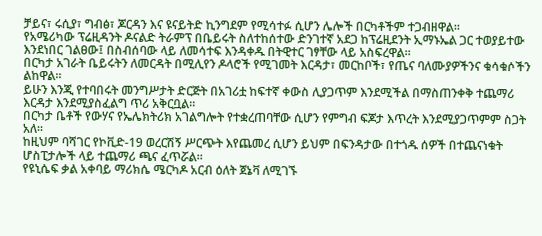ቻይና፣ ሩሲያ፣ ግብፅ፣ ጆርዳን እና ዩናይትድ ኪንግደም የሚሳተፉ ሲሆን ሌሎች በርካቶችም ተጋብዘዋል።
የአሜሪካው ፕሬዚዳንት ዶናልድ ትራምፕ በቤይሩት ስለተከሰተው ድንገተኛ አደጋ ከፕሬዚደንት ኢማኑኤል ጋር ተወያይተው እንደነበር ገልፀው፤ በስብሰባው ላይ ለመሳተፍ እንዳቀዱ በትዊተር ገፃቸው ላይ አስፍረዋል።
በርካታ አገራት ቤይሩትን ለመርዳት በሚሊየን ዶላሮች የሚገመት እርዳታ፣ መርከቦች፣ የጤና ባለሙያዎችንና ቁሳቁሶችን ልከዋል።
ይሁን እንጂ የተባበሩት መንግሥታት ድርጅት በአገሪቷ ከፍተኛ ቀውስ ሊያጋጥም እንደሚችል በማስጠንቀቅ ተጨማሪ እርዳታ እንደሚያስፈልግ ጥሪ አቅርቧል።
በርካታ ቤቶች የውሃና የኤሌክትሪክ አገልግሎት የተቋረጠባቸው ሲሆን የምግብ ፍጆታ እጥረት እንደሚያጋጥምም ስጋት አለ።
ከዚህም ባሻገር የኮቪድ-19 ወረርሽኝ ሥርጭት እየጨመረ ሲሆን ይህም በፍንዳታው በተጎዱ ሰዎች በተጨናነቁት ሆስፒታሎች ላይ ተጨማሪ ጫና ፈጥሯል።
የዩኒሴፍ ቃል አቀባይ ማሪክሴ ሜርካዶ አርብ ዕለት ጀኔቫ ለሚገኙ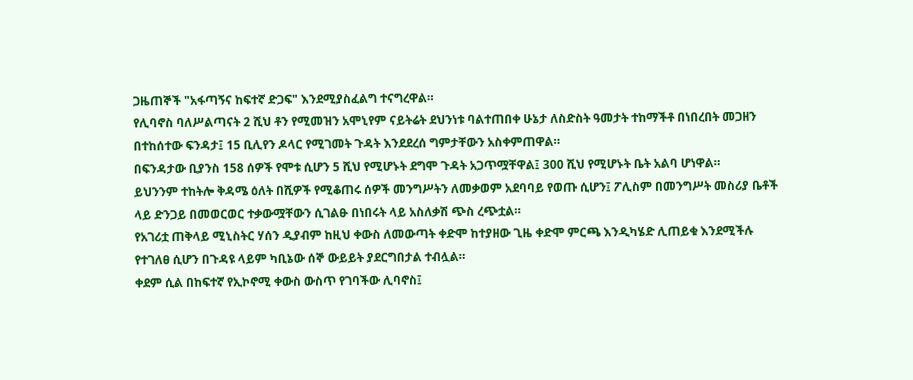ጋዜጠኞች "አፋጣኝና ከፍተኛ ድጋፍ" እንደሚያስፈልግ ተናግረዋል።
የሊባኖስ ባለሥልጣናት 2 ሺህ ቶን የሚመዝን አሞኒየም ናይትሬት ደህንነቱ ባልተጠበቀ ሁኔታ ለስድስት ዓመታት ተከማችቶ በነበረበት መጋዘን በተከሰተው ፍንዳታ፤ 15 ቢሊየን ዶላር የሚገመት ጉዳት እንደደረሰ ግምታቸውን አስቀምጠዋል።
በፍንዳታው ቢያንስ 158 ሰዎች የሞቱ ሲሆን 5 ሺህ የሚሆኑት ደግሞ ጉዳት አጋጥሟቸዋል፤ 300 ሺህ የሚሆኑት ቤት አልባ ሆነዋል።
ይህንንም ተከትሎ ቅዳሜ ዕለት በሺዎች የሚቆጠሩ ሰዎች መንግሥትን ለመቃወም አደባባይ የወጡ ሲሆን፤ ፖሊስም በመንግሥት መስሪያ ቤቶች ላይ ድንጋይ በመወርወር ተቃውሟቸውን ሲገልፁ በነበሩት ላይ አስለቃሽ ጭስ ረጭቷል።
የአገሪቷ ጠቅላይ ሚኒስትር ሃሰን ዲያብም ከዚህ ቀውስ ለመውጣት ቀድሞ ከተያዘው ጊዜ ቀድሞ ምርጫ እንዲካሄድ ሊጠይቁ እንደሚችሉ የተገለፀ ሲሆን በጉዳዩ ላይም ካቢኔው ሰኞ ውይይት ያደርግበታል ተብሏል።
ቀደም ሲል በከፍተኛ የኢኮኖሚ ቀውስ ውስጥ የገባችው ሊባኖስ፤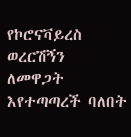የኮሮናቫይረስ ወረርሽኝን ለመዋጋት እየተጣጣረች ባለበት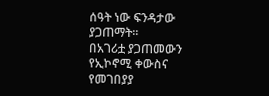ሰዓት ነው ፍንዳታው ያጋጠማት።
በአገሪቷ ያጋጠመውን የኢኮኖሚ ቀውስና የመገበያያ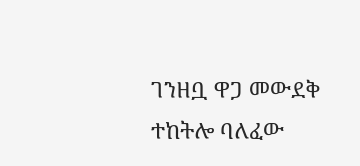ገንዘቧ ዋጋ መውደቅ ተከትሎ ባለፈው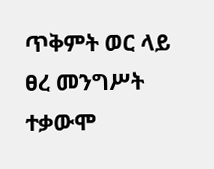ጥቅምት ወር ላይ ፀረ መንግሥት ተቃውሞ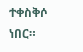ተቀስቅሶ ነበር።